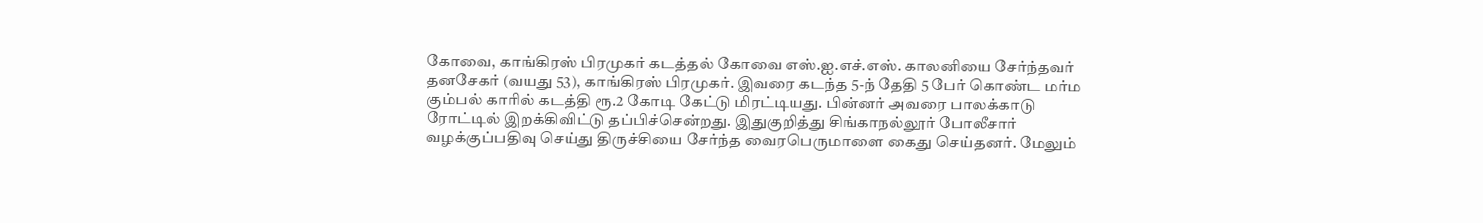கோவை, காங்கிரஸ் பிரமுகர் கடத்தல் கோவை எஸ்.ஐ.எச்.எஸ். காலனியை சேர்ந்தவர் தனசேகர் (வயது 53), காங்கிரஸ் பிரமுகர். இவரை கடந்த 5-ந் தேதி 5 பேர் கொண்ட மர்ம கும்பல் காரில் கடத்தி ரூ.2 கோடி கேட்டு மிரட்டியது. பின்னர் அவரை பாலக்காடு ரோட்டில் இறக்கிவிட்டு தப்பிச்சென்றது. இதுகுறித்து சிங்காநல்லூர் போலீசார் வழக்குப்பதிவு செய்து திருச்சியை சேர்ந்த வைரபெருமாளை கைது செய்தனர். மேலும்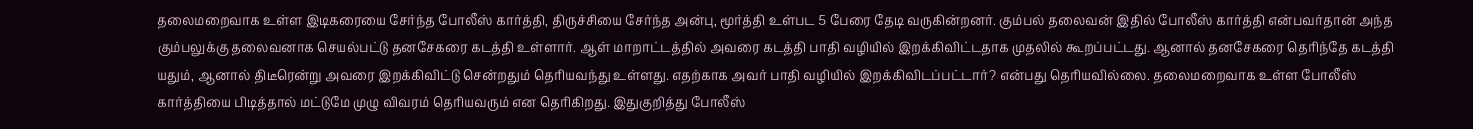தலைமறைவாக உள்ள இடிகரையை சேர்ந்த போலீஸ் கார்த்தி, திருச்சியை சேர்ந்த அன்பு, மூர்த்தி உள்பட 5 பேரை தேடி வருகின்றனர். கும்பல் தலைவன் இதில் போலீஸ் கார்த்தி என்பவர்தான் அந்த கும்பலுக்கு தலைவனாக செயல்பட்டு தனசேகரை கடத்தி உள்ளார். ஆள் மாறாட்டத்தில் அவரை கடத்தி பாதி வழியில் இறக்கிவிட்டதாக முதலில் கூறப்பட்டது. ஆனால் தனசேகரை தெரிந்தே கடத்தி யதும், ஆனால் திடீரென்று அவரை இறக்கிவிட்டு சென்றதும் தெரியவந்து உள்ளது. எதற்காக அவர் பாதி வழியில் இறக்கிவிடப்பட்டார்? என்பது தெரியவில்லை. தலைமறைவாக உள்ள போலீஸ் கார்த்தியை பிடித்தால் மட்டுமே முழு விவரம் தெரியவரும் என தெரிகிறது. இதுகுறித்து போலீஸ்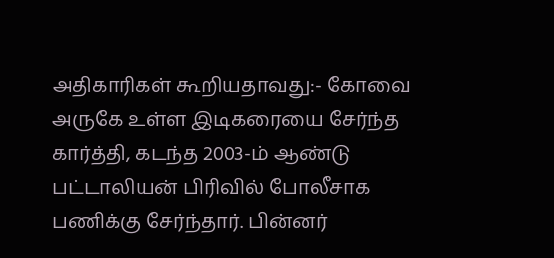அதிகாரிகள் கூறியதாவது:- கோவை அருகே உள்ள இடிகரையை சேர்ந்த கார்த்தி, கடந்த 2003-ம் ஆண்டு பட்டாலியன் பிரிவில் போலீசாக பணிக்கு சேர்ந்தார். பின்னர்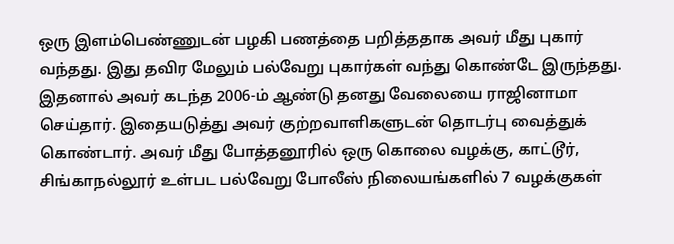ஒரு இளம்பெண்ணுடன் பழகி பணத்தை பறித்ததாக அவர் மீது புகார் வந்தது. இது தவிர மேலும் பல்வேறு புகார்கள் வந்து கொண்டே இருந்தது. இதனால் அவர் கடந்த 2006-ம் ஆண்டு தனது வேலையை ராஜினாமா செய்தார். இதையடுத்து அவர் குற்றவாளிகளுடன் தொடர்பு வைத்துக் கொண்டார். அவர் மீது போத்தனூரில் ஒரு கொலை வழக்கு, காட்டூர், சிங்காநல்லூர் உள்பட பல்வேறு போலீஸ் நிலையங்களில் 7 வழக்குகள்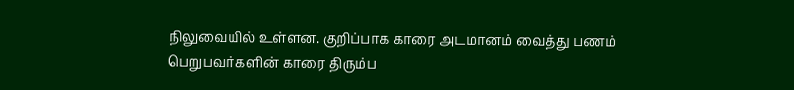நிலுவையில் உள்ளன. குறிப்பாக காரை அடமானம் வைத்து பணம் பெறுபவர்களின் காரை திரும்ப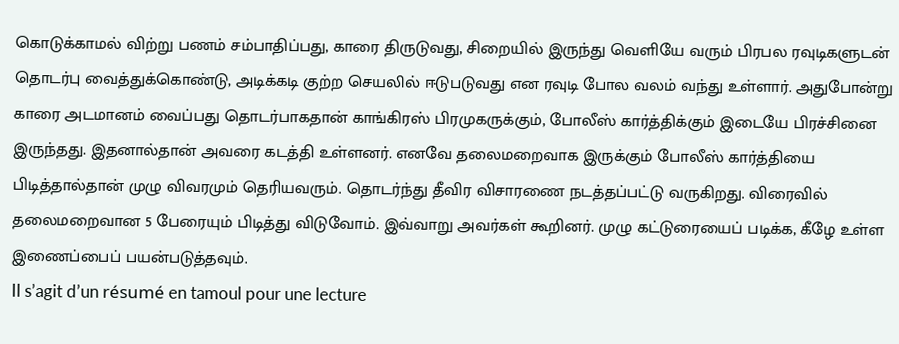கொடுக்காமல் விற்று பணம் சம்பாதிப்பது, காரை திருடுவது, சிறையில் இருந்து வெளியே வரும் பிரபல ரவுடிகளுடன் தொடர்பு வைத்துக்கொண்டு, அடிக்கடி குற்ற செயலில் ஈடுபடுவது என ரவுடி போல வலம் வந்து உள்ளார். அதுபோன்று காரை அடமானம் வைப்பது தொடர்பாகதான் காங்கிரஸ் பிரமுகருக்கும், போலீஸ் கார்த்திக்கும் இடையே பிரச்சினை இருந்தது. இதனால்தான் அவரை கடத்தி உள்ளனர். எனவே தலைமறைவாக இருக்கும் போலீஸ் கார்த்தியை பிடித்தால்தான் முழு விவரமும் தெரியவரும். தொடர்ந்து தீவிர விசாரணை நடத்தப்பட்டு வருகிறது. விரைவில் தலைமறைவான 5 பேரையும் பிடித்து விடுவோம். இவ்வாறு அவர்கள் கூறினர். முழு கட்டுரையைப் படிக்க, கீழே உள்ள இணைப்பைப் பயன்படுத்தவும்.
Il s’agit d’un résumé en tamoul pour une lecture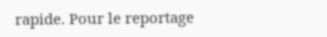rapide. Pour le reportage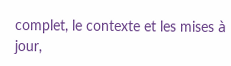complet, le contexte et les mises à jour,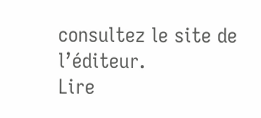consultez le site de l’éditeur.
Lire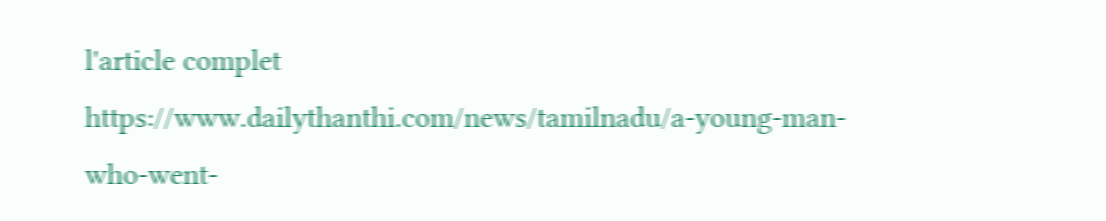l'article complet
https://www.dailythanthi.com/news/tamilnadu/a-young-man-who-went-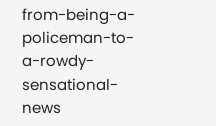from-being-a-policeman-to-a-rowdy-sensational-news